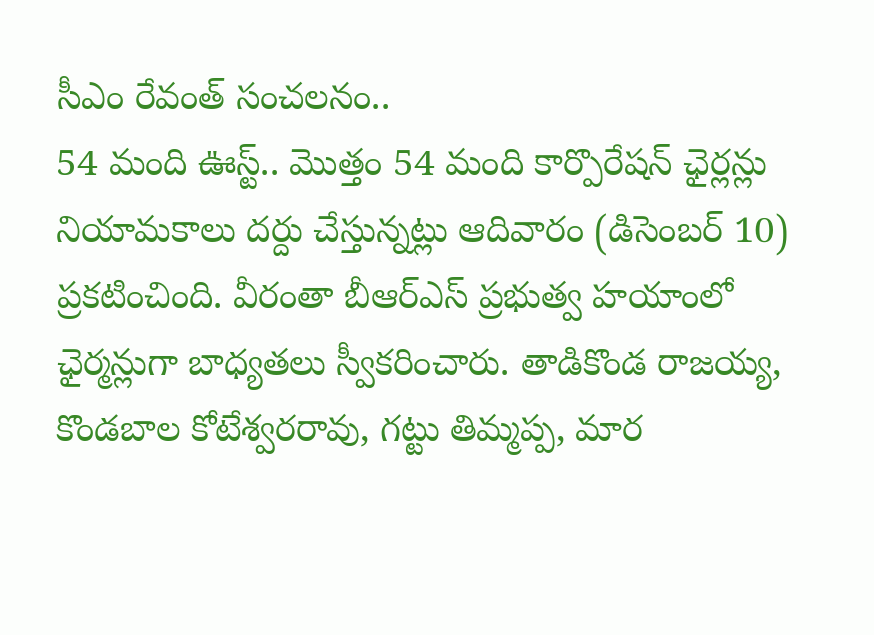సీఎం రేవంత్ సంచలనం..
54 మంది ఊస్ట్.. మొత్తం 54 మంది కార్పొరేషన్ ఛైర్లన్లు నియామకాలు దర్దు చేస్తున్నట్లు ఆదివారం (డిసెంబర్ 10) ప్రకటించింది. వీరంతా బీఆర్ఎస్ ప్రభుత్వ హయాంలో ఛైర్మన్లుగా బాధ్యతలు స్వీకరించారు. తాడికొండ రాజయ్య, కొండబాల కోటేశ్వరరావు, గట్టు తిమ్మప్ప, మార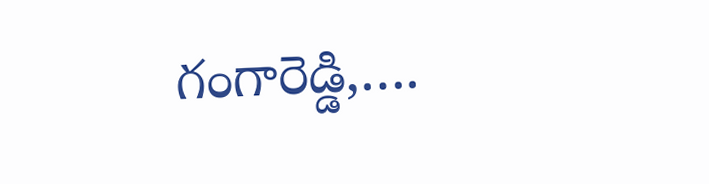గంగారెడ్డి,….